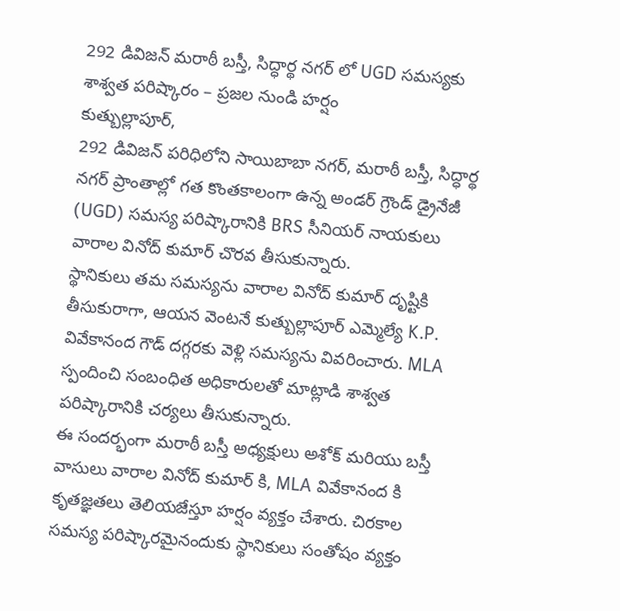292 డివిజన్ మరాఠీ బస్తీ, సిద్ధార్థ నగర్ లో UGD సమస్యకు శాశ్వత పరిష్కారం – ప్రజల నుండి హర్షం
కుత్బుల్లాపూర్,
292 డివిజన్ పరిధిలోని సాయిబాబా నగర్, మరాఠీ బస్తీ, సిద్ధార్థ నగర్ ప్రాంతాల్లో గత కొంతకాలంగా ఉన్న అండర్ గ్రౌండ్ డ్రైనేజీ (UGD) సమస్య పరిష్కారానికి BRS సీనియర్ నాయకులు వారాల వినోద్ కుమార్ చొరవ తీసుకున్నారు.
స్థానికులు తమ సమస్యను వారాల వినోద్ కుమార్ దృష్టికి తీసుకురాగా, ఆయన వెంటనే కుత్బుల్లాపూర్ ఎమ్మెల్యే K.P. వివేకానంద గౌడ్ దగ్గరకు వెళ్లి సమస్యను వివరించారు. MLA స్పందించి సంబంధిత అధికారులతో మాట్లాడి శాశ్వత పరిష్కారానికి చర్యలు తీసుకున్నారు.
ఈ సందర్భంగా మరాఠీ బస్తీ అధ్యక్షులు అశోక్ మరియు బస్తీ వాసులు వారాల వినోద్ కుమార్ కి, MLA వివేకానంద కి కృతజ్ఞతలు తెలియజేస్తూ హర్షం వ్యక్తం చేశారు. చిరకాల సమస్య పరిష్కారమైనందుకు స్థానికులు సంతోషం వ్యక్తం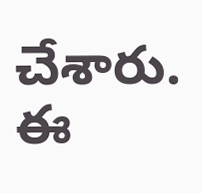చేశారు.
ఈ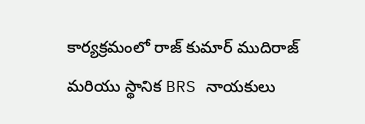కార్యక్రమంలో రాజ్ కుమార్ ముదిరాజ్ మరియు స్థానిక BRS నాయకులు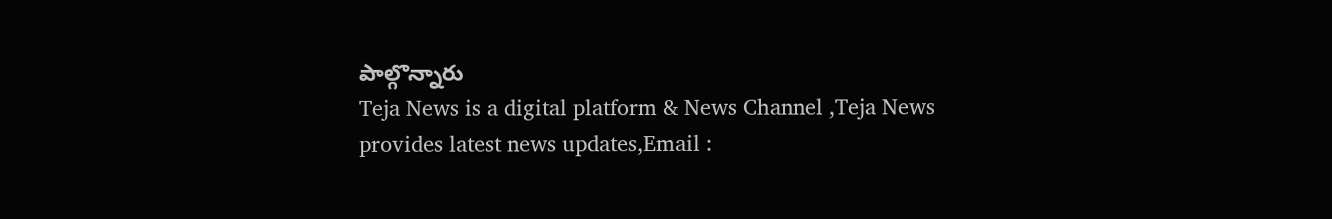పాల్గొన్నారు
Teja News is a digital platform & News Channel ,Teja News provides latest news updates,Email :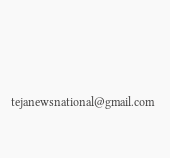tejanewsnational@gmail.com